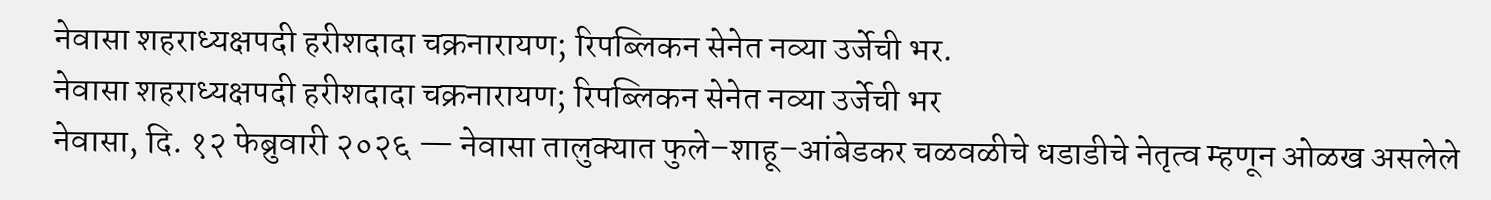नेवासा शहराध्यक्षपदी हरीशदादा चक्रनारायण; रिपब्लिकन सेनेत नव्या उर्जेची भर.
नेवासा शहराध्यक्षपदी हरीशदादा चक्रनारायण; रिपब्लिकन सेनेत नव्या उर्जेची भर
नेवासा, दि. १२ फेब्रुवारी २०२६ — नेवासा तालुक्यात फुले–शाहू–आंबेडकर चळवळीचे धडाडीचे नेतृत्व म्हणून ओळख असलेले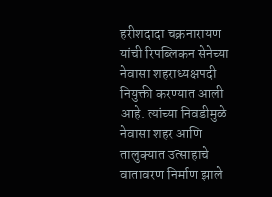हरीशदादा चक्रनारायण यांची रिपब्लिकन सेनेच्या नेवासा शहराध्यक्षपदी नियुक्ती करण्यात आली आहे. त्यांच्या निवडीमुळे नेवासा शहर आणि तालुक्यात उत्साहाचे वातावरण निर्माण झाले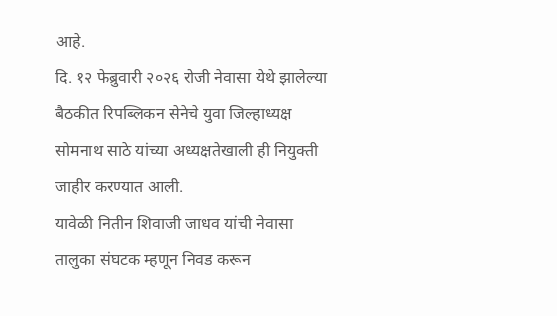आहे.
दि. १२ फेब्रुवारी २०२६ रोजी नेवासा येथे झालेल्या बैठकीत रिपब्लिकन सेनेचे युवा जिल्हाध्यक्ष सोमनाथ साठे यांच्या अध्यक्षतेखाली ही नियुक्ती जाहीर करण्यात आली.
यावेळी नितीन शिवाजी जाधव यांची नेवासा तालुका संघटक म्हणून निवड करून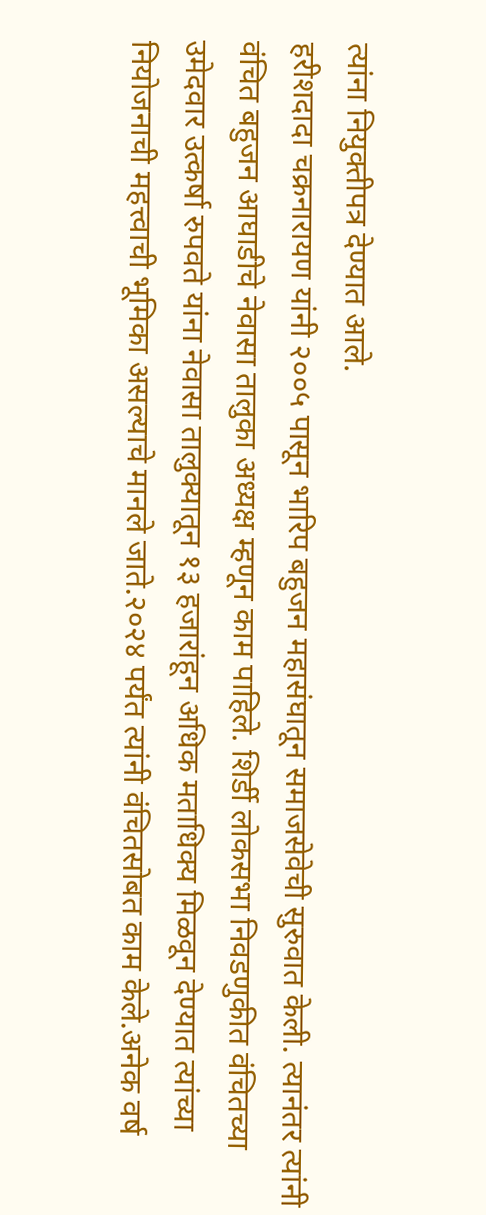त्यांना नियुक्तीपत्र देण्यात आले.
हरीशदादा चक्रनारायण यांनी २००५ पासून भारिप बहुजन महासंघातून समाजसेवेची सुरुवात केली. त्यानंतर त्यांनी वंचित बहुजन आघाडीचे नेवासा तालुका अध्यक्ष म्हणून काम पाहिले. शिर्डी लोकसभा निवडणुकीत वंचितच्या उमेदवार उत्कर्षा रुपवते यांना नेवासा तालुक्यातून १३ हजारांहून अधिक मताधिक्य मिळवून देण्यात त्यांच्या नियोजनाची महत्त्वाची भूमिका असल्याचे मानले जाते.२०२४ पर्यंत त्यांनी वंचितसोबत काम केले.अनेक वर्ष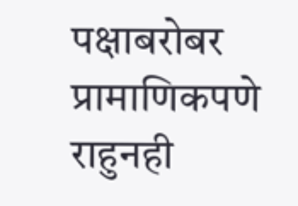पक्षाबरोबर प्रामाणिकपणे राहुनही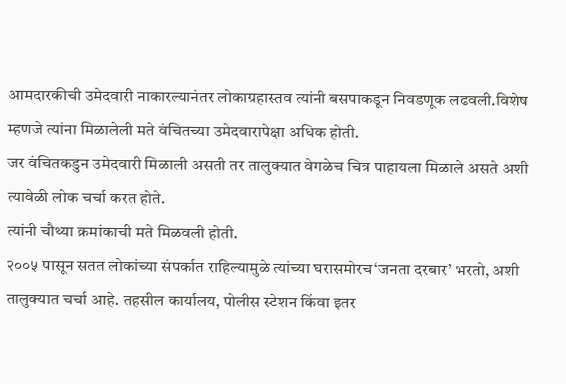आमदारकीची उमेदवारी नाकारल्यानंतर लोकाग्रहास्तव त्यांनी बसपाकडून निवडणूक लढवली.विशेष म्हणजे त्यांना मिळालेली मते वंचितच्या उमेदवारापेक्षा अधिक होती.
जर वंचितकडुन उमेदवारी मिळाली असती तर तालुक्यात वेगळेच चित्र पाहायला मिळाले असते अशी त्यावेळी लोक चर्चा करत होते.
त्यांनी चौथ्या क्रमांकाची मते मिळवली होती.
२००५ पासून सतत लोकांच्या संपर्कात राहिल्यामुळे त्यांच्या घरासमोरच‘जनता दरबार’ भरतो, अशी तालुक्यात चर्चा आहे. तहसील कार्यालय, पोलीस स्टेशन किंवा इतर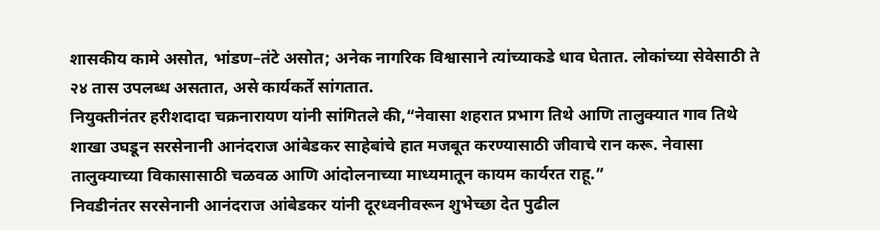शासकीय कामे असोत, भांडण–तंटे असोत; अनेक नागरिक विश्वासाने त्यांच्याकडे धाव घेतात. लोकांच्या सेवेसाठी ते २४ तास उपलब्ध असतात, असे कार्यकर्ते सांगतात.
नियुक्तीनंतर हरीशदादा चक्रनारायण यांनी सांगितले की,“नेवासा शहरात प्रभाग तिथे आणि तालुक्यात गाव तिथे शाखा उघडून सरसेनानी आनंदराज आंबेडकर साहेबांचे हात मजबूत करण्यासाठी जीवाचे रान करू. नेवासा तालुक्याच्या विकासासाठी चळवळ आणि आंदोलनाच्या माध्यमातून कायम कार्यरत राहू.”
निवडीनंतर सरसेनानी आनंदराज आंबेडकर यांनी दूरध्वनीवरून शुभेच्छा देत पुढील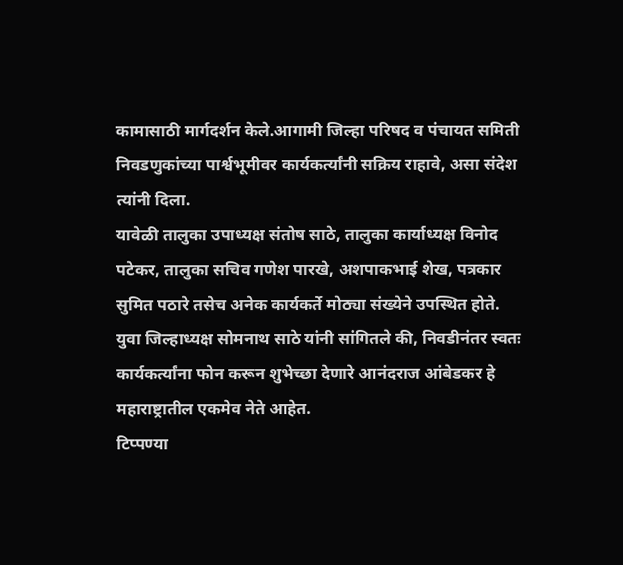कामासाठी मार्गदर्शन केले.आगामी जिल्हा परिषद व पंचायत समिती निवडणुकांच्या पार्श्वभूमीवर कार्यकर्त्यांनी सक्रिय राहावे, असा संदेश त्यांनी दिला.
यावेळी तालुका उपाध्यक्ष संतोष साठे, तालुका कार्याध्यक्ष विनोद पटेकर, तालुका सचिव गणेश पारखे, अशपाकभाई शेख, पत्रकार सुमित पठारे तसेच अनेक कार्यकर्ते मोठ्या संख्येने उपस्थित होते.
युवा जिल्हाध्यक्ष सोमनाथ साठे यांनी सांगितले की, निवडीनंतर स्वतः कार्यकर्त्यांना फोन करून शुभेच्छा देणारे आनंदराज आंबेडकर हे महाराष्ट्रातील एकमेव नेते आहेत.
टिप्पण्या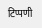टिप्पणी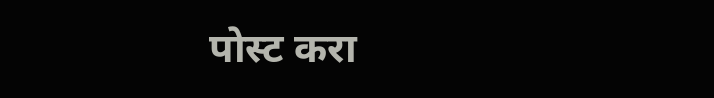पोस्ट करा